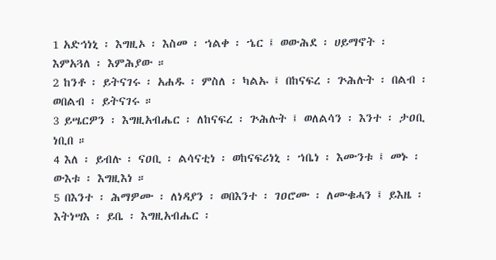1 አድኅነኒ ፡ እግዚኦ ፡ እስመ ፡ ኀልቀ ፡ ኄር ፤ ወውሕደ ፡ ሀይማኖት ፡ እምአጓለ ፡ እምሕያው ።
2 ከንቶ ፡ ይትናገሩ ፡ አሐዱ ፡ ምስለ ፡ ካልኡ ፤ በከናፍረ ፡ ጕሕሉት ፡ በልብ ፡ ወበልብ ፡ ይትናገሩ ።
3 ይሤርዎን ፡ እግዚአብሔር ፡ ለከናፍረ ፡ ጕሕሉት ፤ ወለልሳን ፡ እንተ ፡ ታዐቢ ነቢበ ።
4 እለ ፡ ይብሉ ፡ ናዐቢ ፡ ልሳናቲነ ፡ ወከናፍሪነኒ ፡ ኀቤነ ፡ እሙንቱ ፤ መኑ ፡ ውእቱ ፡ እግዚእነ ።
5 በእንተ ፡ ሕማዎሙ ፡ ለነዳያን ፡ ወበእንተ ፡ ገዐሮሙ ፡ ለሙቁሓን ፤ ይእዜ ፡ እትነሣእ ፡ ይቤ ፡ እግዚአብሔር ፡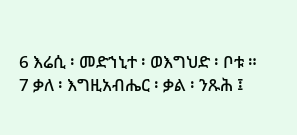6 እሬሲ ፡ መድኀኒተ ፡ ወእግህድ ፡ ቦቱ ።
7 ቃለ ፡ እግዚአብሔር ፡ ቃል ፡ ንጹሕ ፤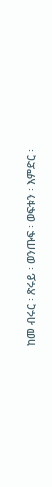ከመ ብሩር ፡ ጽሩይ ፡ ወንጡፍ ፡ ወፍቱን ፡ እምድር ፡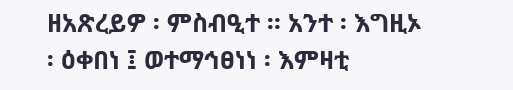ዘአጽረይዎ ፡ ምስብዒተ ። አንተ ፡ እግዚኦ ፡ ዕቀበነ ፤ ወተማኅፀነነ ፡ እምዛቲ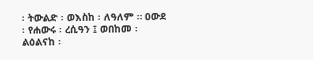፡ ትውልድ ፡ ወእስከ ፡ ለዓለም ። ዐውደ ፡ የሐውሩ ፡ ረሲዓን ፤ ወበከመ ፡ ልዕልናከ ፡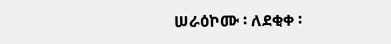ሠራዕኮሙ ፡ ለደቂቀ ፡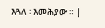እጓለ ፡ እመሕያው ። |